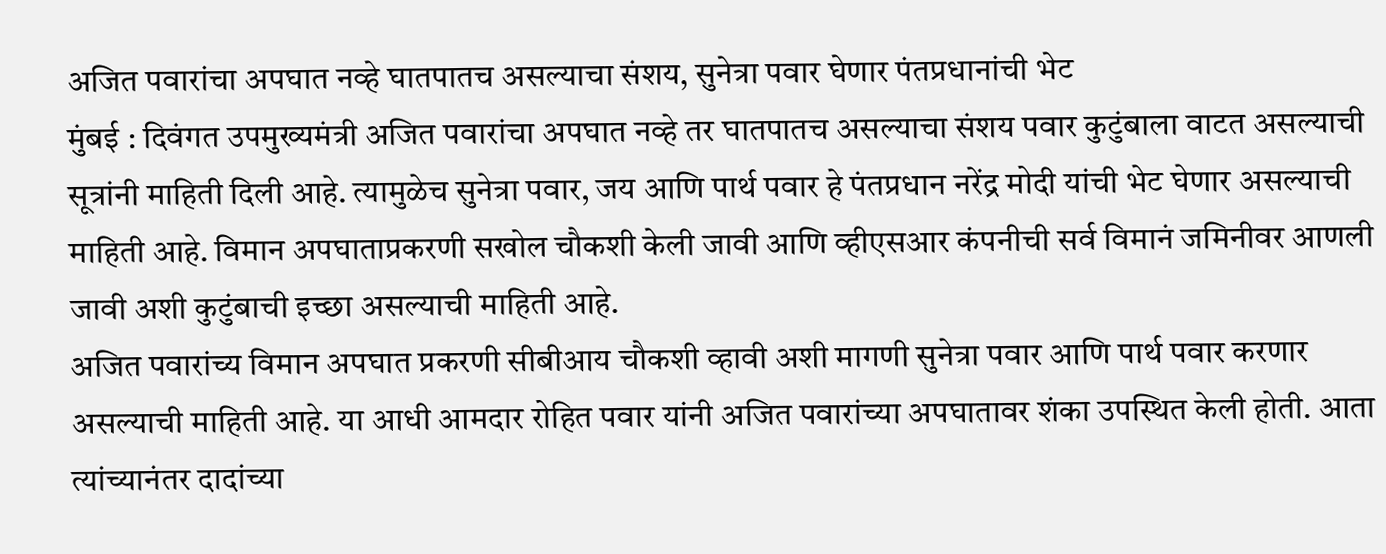अजित पवारांचा अपघात नव्हे घातपातच असल्याचा संशय, सुनेत्रा पवार घेणार पंतप्रधानांची भेट
मुंबई : दिवंगत उपमुख्यमंत्री अजित पवारांचा अपघात नव्हे तर घातपातच असल्याचा संशय पवार कुटुंबाला वाटत असल्याची सूत्रांनी माहिती दिली आहे. त्यामुळेच सुनेत्रा पवार, जय आणि पार्थ पवार हे पंतप्रधान नरेंद्र मोदी यांची भेट घेणार असल्याची माहिती आहे. विमान अपघाताप्रकरणी सखोल चौकशी केली जावी आणि व्हीएसआर कंपनीची सर्व विमानं जमिनीवर आणली जावी अशी कुटुंबाची इच्छा असल्याची माहिती आहे.
अजित पवारांच्य विमान अपघात प्रकरणी सीबीआय चौकशी व्हावी अशी मागणी सुनेत्रा पवार आणि पार्थ पवार करणार असल्याची माहिती आहे. या आधी आमदार रोहित पवार यांनी अजित पवारांच्या अपघातावर शंका उपस्थित केली होती. आता त्यांच्यानंतर दादांच्या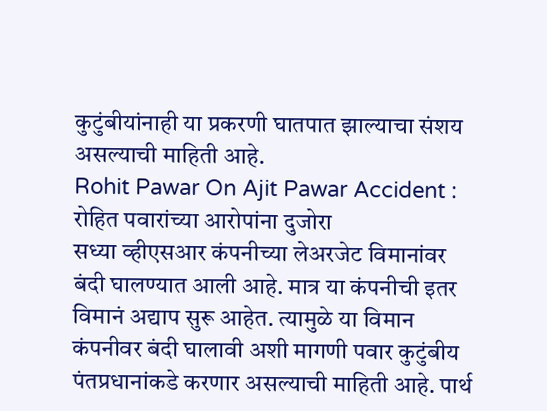कुटुंबीयांनाही या प्रकरणी घातपात झाल्याचा संशय असल्याची माहिती आहे.
Rohit Pawar On Ajit Pawar Accident : रोहित पवारांच्या आरोपांना दुजोरा
सध्या व्हीएसआर कंपनीच्या लेअरजेट विमानांवर बंदी घालण्यात आली आहे. मात्र या कंपनीची इतर विमानं अद्याप सुरू आहेत. त्यामुळे या विमान कंपनीवर बंदी घालावी अशी मागणी पवार कुटुंबीय पंतप्रधानांकडे करणार असल्याची माहिती आहे. पार्थ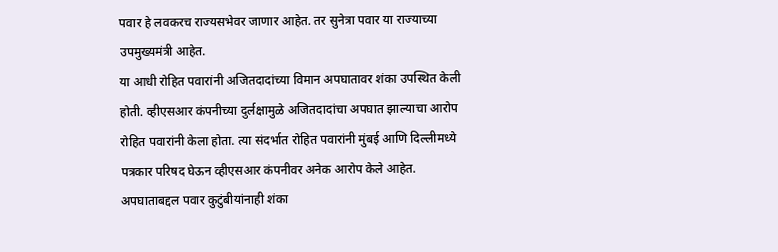पवार हे लवकरच राज्यसभेवर जाणार आहेत. तर सुनेत्रा पवार या राज्याच्या उपमुख्यमंत्री आहेत.
या आधी रोहित पवारांनी अजितदादांच्या विमान अपघातावर शंका उपस्थित केली होती. व्हीएसआर कंपनीच्या दुर्लक्षामुळे अजितदादांचा अपघात झाल्याचा आरोप रोहित पवारांनी केला होता. त्या संदर्भात रोहित पवारांनी मुंबई आणि दिल्लीमध्ये पत्रकार परिषद घेऊन व्हीएसआर कंपनीवर अनेक आरोप केले आहेत.
अपघाताबद्दल पवार कुटुंबीयांनाही शंका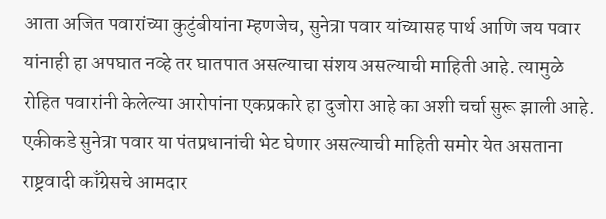आता अजित पवारांच्या कुटुंबीयांना म्हणजेच, सुनेत्रा पवार यांच्यासह पार्थ आणि जय पवार यांनाही हा अपघात नव्हे तर घातपात असल्याचा संशय असल्याची माहिती आहे. त्यामुळे रोहित पवारांनी केलेल्या आरोपांना एकप्रकारे हा दुजोरा आहे का अशी चर्चा सुरू झाली आहे.
एकीकडे सुनेत्रा पवार या पंतप्रधानांची भेट घेणार असल्याची माहिती समोर येत असताना राष्ट्रवादी काँग्रेसचे आमदार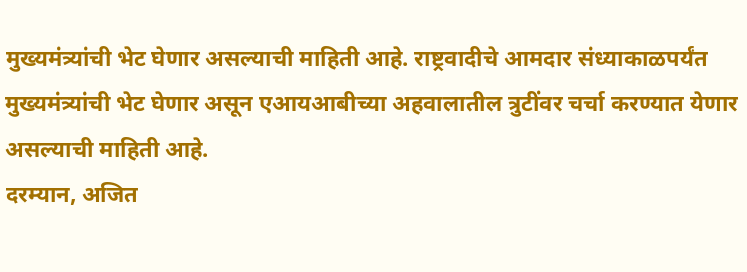मुख्यमंत्र्यांची भेट घेणार असल्याची माहिती आहे. राष्ट्रवादीचे आमदार संध्याकाळपर्यंत मुख्यमंत्र्यांची भेट घेणार असून एआयआबीच्या अहवालातील त्रुटींवर चर्चा करण्यात येणार असल्याची माहिती आहे.
दरम्यान, अजित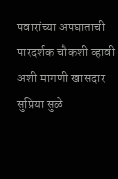पवारांच्या अपघाताची पारदर्शक चौकशी व्हावी अशी मागणी खासदार सुप्रिया सुळे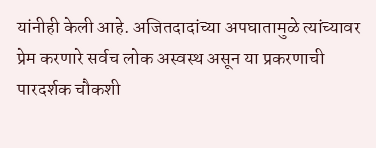यांनीही केली आहे. अजितदादांच्या अपघातामुळे त्यांच्यावर प्रेम करणारे सर्वच लोक अस्वस्थ असून या प्रकरणाची पारदर्शक चौकशी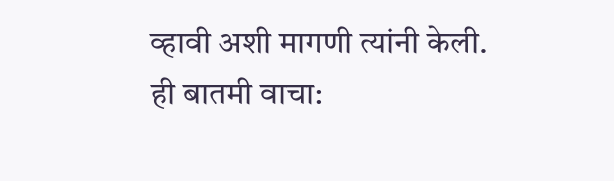व्हावी अशी मागणी त्यांनी केली.
ही बातमी वाचा: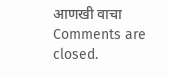आणखी वाचा
Comments are closed.